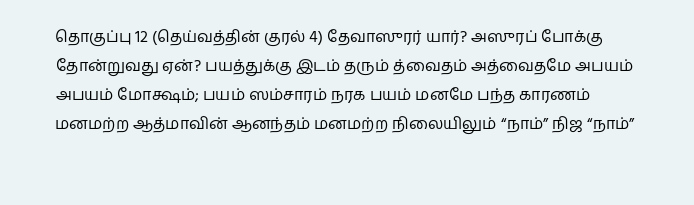தொகுப்பு 12 (தெய்வத்தின் குரல் 4) தேவாஸுரர் யார்? அஸுரப் போக்கு தோன்றுவது ஏன்? பயத்துக்கு இடம் தரும் த்வைதம் அத்வைதமே அபயம் அபயம் மோக்ஷம்; பயம் ஸம்சாரம் நரக பயம் மனமே பந்த காரணம் மனமற்ற ஆத்மாவின் ஆனந்தம் மனமற்ற நிலையிலும் “நாம்” நிஜ “நாம்”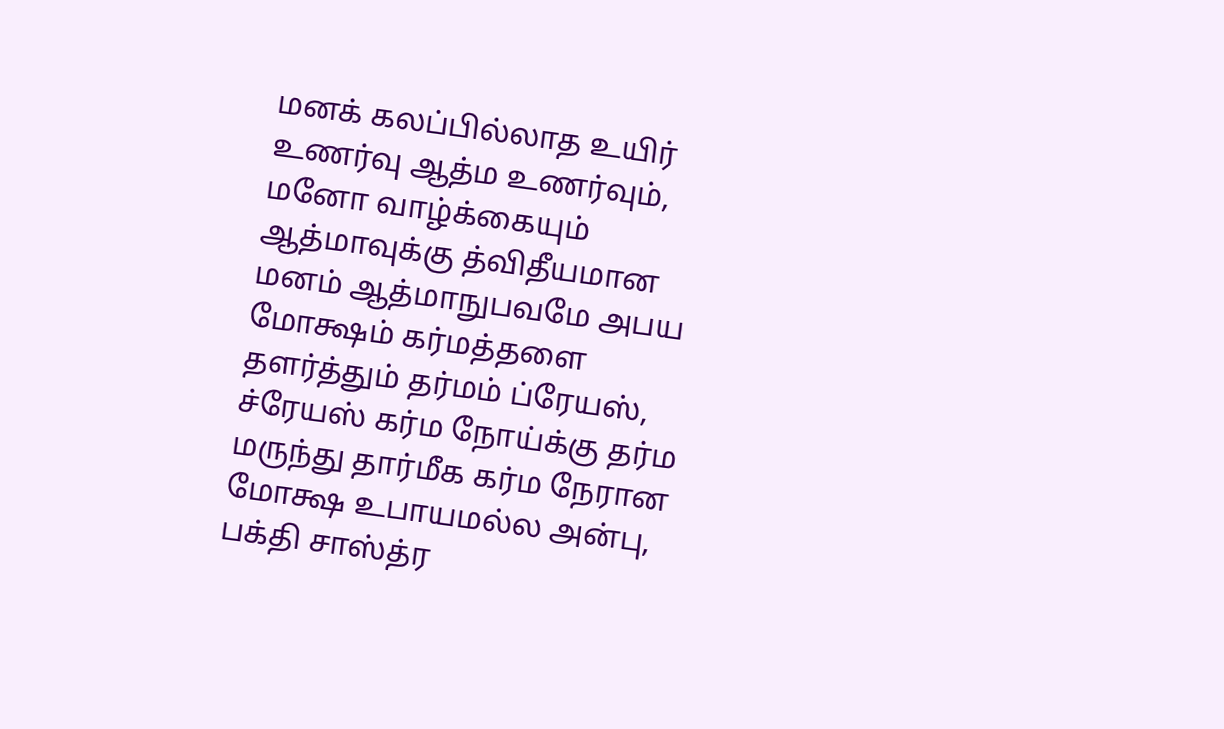மனக் கலப்பில்லாத உயிர் உணர்வு ஆத்ம உணர்வும், மனோ வாழ்க்கையும் ஆத்மாவுக்கு த்விதீயமான மனம் ஆத்மாநுபவமே அபய மோக்ஷம் கர்மத்தளை தளர்த்தும் தர்மம் ப்ரேயஸ், ச்ரேயஸ் கர்ம நோய்க்கு தர்ம மருந்து தார்மீக கர்ம நேரான மோக்ஷ உபாயமல்ல அன்பு, பக்தி சாஸ்த்ர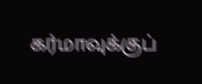கர்மாவுக்குப்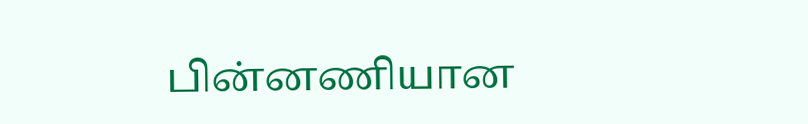பின்னணியான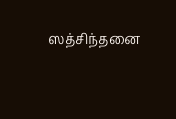ஸத்சிந்தனை